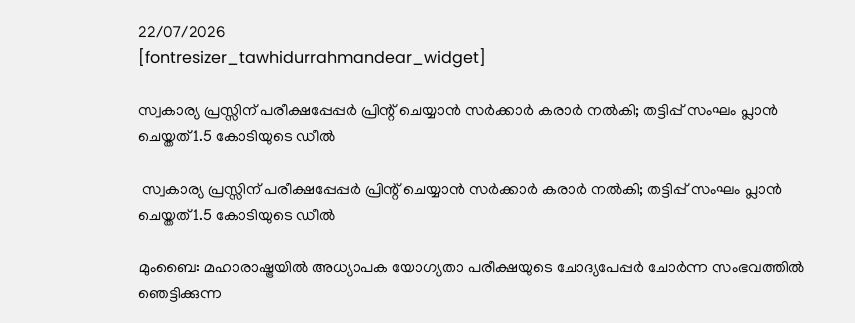22/07/2026
[fontresizer_tawhidurrahmandear_widget]

സ്വകാര്യ പ്രസ്സിന് പരീക്ഷപ്പേപ്പർ പ്രിന്റ് ചെയ്യാൻ സർക്കാർ കരാർ നൽകി; തട്ടിപ്പ് സംഘം പ്ലാൻ ചെയ്തത്1.5 കോടിയുടെ ഡീൽ

 സ്വകാര്യ പ്രസ്സിന് പരീക്ഷപ്പേപ്പർ പ്രിന്റ് ചെയ്യാൻ സർക്കാർ കരാർ നൽകി; തട്ടിപ്പ് സംഘം പ്ലാൻ ചെയ്തത്1.5 കോടിയുടെ ഡീൽ

മുംബൈ: മഹാരാഷ്ട്രയിൽ അധ്യാപക യോഗ്യതാ പരീക്ഷയുടെ ചോദ്യപേപ്പർ ചോർന്ന സംഭവത്തിൽ ഞെട്ടിക്കുന്ന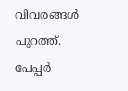വിവരങ്ങൾ പുറത്ത്. പേപ്പർ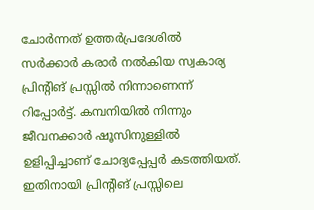ചോർന്നത് ഉത്തർപ്രദേശിൽ സർക്കാർ കരാർ നൽകിയ സ്വകാര്യ പ്രിന്റിങ് പ്രസ്സിൽ നിന്നാണെന്ന് റിപ്പോർട്ട്. കമ്പനിയിൽ നിന്നും ജീവനക്കാർ ഷൂസിനുള്ളിൽ ഉളിപ്പിച്ചാണ് ചോദ്യപ്പേപ്പർ കടത്തിയത്. ഇതിനായി പ്രിന്റിങ് പ്രസ്സിലെ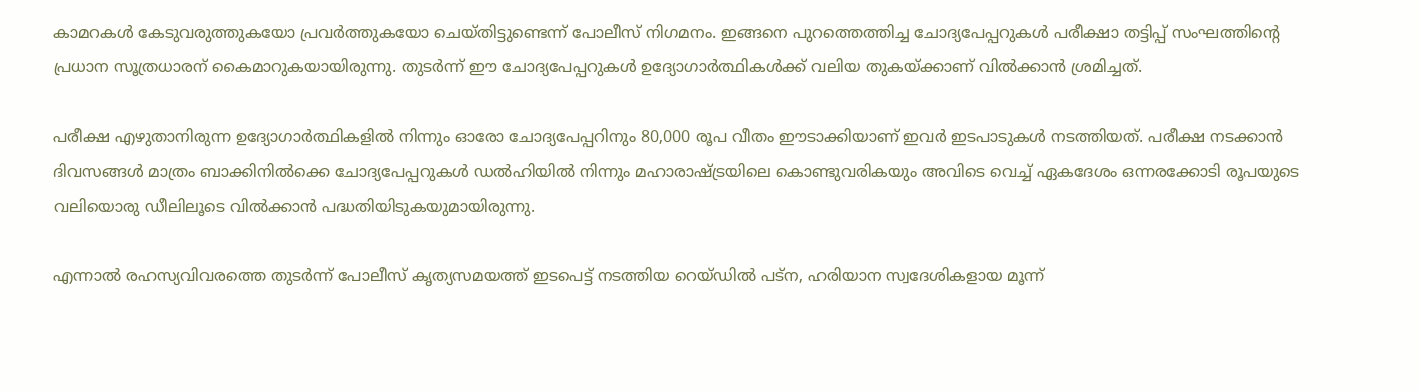കാമറകൾ കേടുവരുത്തുകയോ പ്രവർത്തുകയോ ചെയ്തിട്ടുണ്ടെന്ന് പോലീസ് നിഗമനം. ഇങ്ങനെ പുറത്തെത്തിച്ച ചോദ്യപേപ്പറുകൾ പരീക്ഷാ തട്ടിപ്പ് സംഘത്തിന്റെ പ്രധാന സൂത്രധാരന് കൈമാറുകയായിരുന്നു. തുടർന്ന് ഈ ചോദ്യപേപ്പറുകൾ ഉദ്യോഗാർത്ഥികൾക്ക് വലിയ തുകയ്ക്കാണ് വിൽക്കാൻ ശ്രമിച്ചത്.

പരീക്ഷ എഴുതാനിരുന്ന ഉദ്യോഗാർത്ഥികളിൽ നിന്നും ഓരോ ചോദ്യപേപ്പറിനും 80,000 രൂപ വീതം ഈടാക്കിയാണ് ഇവർ ഇടപാടുകൾ നടത്തിയത്. പരീക്ഷ നടക്കാൻ ദിവസങ്ങൾ മാത്രം ബാക്കിനിൽക്കെ ചോദ്യപേപ്പറുകൾ ഡൽഹിയിൽ നിന്നും മഹാരാഷ്ട്രയിലെ കൊണ്ടുവരികയും അവിടെ വെച്ച് ഏകദേശം ഒന്നരക്കോടി രൂപയുടെ വലിയൊരു ഡീലിലൂടെ വിൽക്കാൻ പദ്ധതിയിടുകയുമായിരുന്നു.

എന്നാൽ രഹസ്യവിവരത്തെ തുടർന്ന് പോലീസ് കൃത്യസമയത്ത് ഇടപെട്ട് നടത്തിയ റെയ്ഡിൽ പട്‌ന, ഹരിയാന സ്വദേശികളായ മൂന്ന്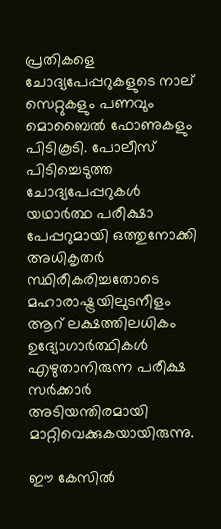പ്രതികളെ ചോദ്യപേപ്പറുകളുടെ നാല് സെറ്റുകളും പണവും മൊബൈൽ ഫോണുകളും പിടികൂടി. പോലീസ് പിടിച്ചെടുത്ത ചോദ്യപേപ്പറുകൾ യഥാർത്ഥ പരീക്ഷാ പേപ്പറുമായി ഒത്തുനോക്കി അധികൃതർ സ്ഥിരീകരിച്ചതോടെ മഹാരാഷ്ട്രയിലുടനീളം ആറ് ലക്ഷത്തിലധികം ഉദ്യോഗാർത്ഥികൾ എഴുതാനിരുന്ന പരീക്ഷ സർക്കാർ അടിയന്തിരമായി മാറ്റിവെക്കുകയായിരുന്നു.

ഈ കേസിൽ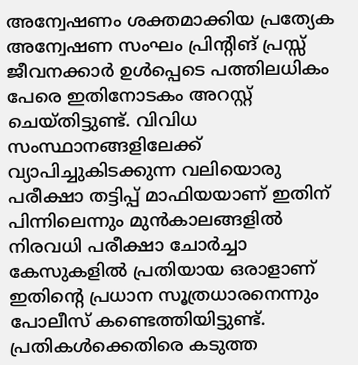അന്വേഷണം ശക്തമാക്കിയ പ്രത്യേക അന്വേഷണ സംഘം പ്രിന്റിങ് പ്രസ്സ് ജീവനക്കാർ ഉൾപ്പെടെ പത്തിലധികം പേരെ ഇതിനോടകം അറസ്റ്റ് ചെയ്തിട്ടുണ്ട്. വിവിധ സംസ്ഥാനങ്ങളിലേക്ക് വ്യാപിച്ചുകിടക്കുന്ന വലിയൊരു പരീക്ഷാ തട്ടിപ്പ് മാഫിയയാണ് ഇതിന് പിന്നിലെന്നും മുൻകാലങ്ങളിൽ നിരവധി പരീക്ഷാ ചോർച്ചാ കേസുകളിൽ പ്രതിയായ ഒരാളാണ് ഇതിന്റെ പ്രധാന സൂത്രധാരനെന്നും പോലീസ് കണ്ടെത്തിയിട്ടുണ്ട്. പ്രതികൾക്കെതിരെ കടുത്ത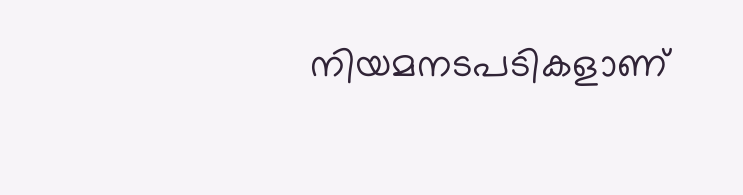നിയമനടപടികളാണ്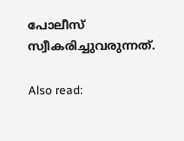പോലീസ് സ്വീകരിച്ചുവരുന്നത്.

Also read: